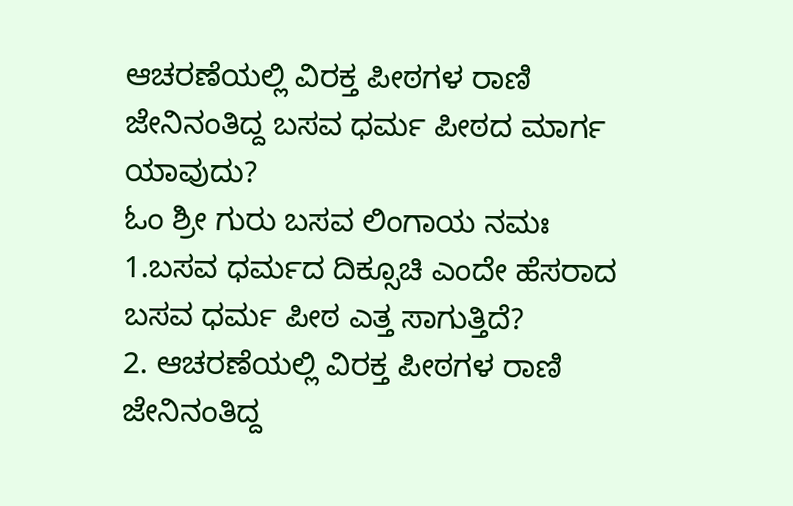ಆಚರಣೆಯಲ್ಲಿ ವಿರಕ್ತ ಪೀಠಗಳ ರಾಣಿ ಜೇನಿನಂತಿದ್ದ ಬಸವ ಧರ್ಮ ಪೀಠದ ಮಾರ್ಗ ಯಾವುದು?
ಓಂ ಶ್ರೀ ಗುರು ಬಸವ ಲಿಂಗಾಯ ನಮಃ
1.ಬಸವ ಧರ್ಮದ ದಿಕ್ಸೂಚಿ ಎಂದೇ ಹೆಸರಾದ ಬಸವ ಧರ್ಮ ಪೀಠ ಎತ್ತ ಸಾಗುತ್ತಿದೆ?
2. ಆಚರಣೆಯಲ್ಲಿ ವಿರಕ್ತ ಪೀಠಗಳ ರಾಣಿ ಜೇನಿನಂತಿದ್ದ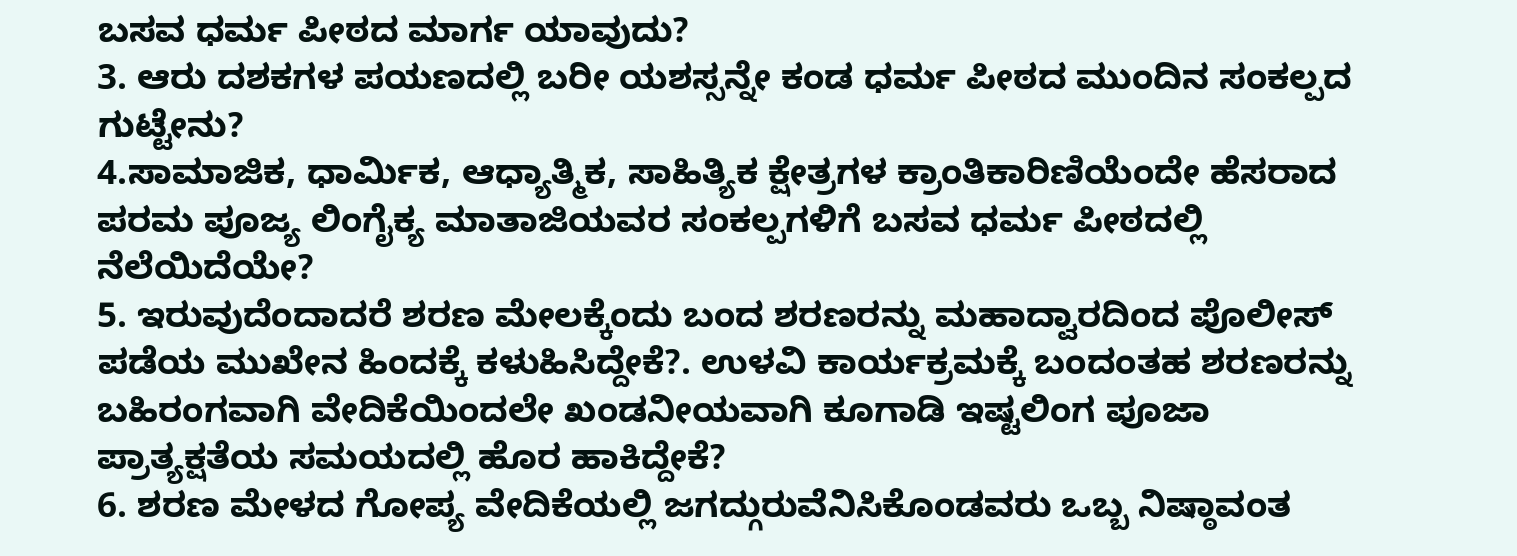ಬಸವ ಧರ್ಮ ಪೀಠದ ಮಾರ್ಗ ಯಾವುದು?
3. ಆರು ದಶಕಗಳ ಪಯಣದಲ್ಲಿ ಬರೀ ಯಶಸ್ಸನ್ನೇ ಕಂಡ ಧರ್ಮ ಪೀಠದ ಮುಂದಿನ ಸಂಕಲ್ಪದ ಗುಟ್ಟೇನು?
4.ಸಾಮಾಜಿಕ, ಧಾರ್ಮಿಕ, ಆಧ್ಯಾತ್ಮಿಕ, ಸಾಹಿತ್ಯಿಕ ಕ್ಷೇತ್ರಗಳ ಕ್ರಾಂತಿಕಾರಿಣಿಯೆಂದೇ ಹೆಸರಾದ ಪರಮ ಪೂಜ್ಯ ಲಿಂಗೈಕ್ಯ ಮಾತಾಜಿಯವರ ಸಂಕಲ್ಪಗಳಿಗೆ ಬಸವ ಧರ್ಮ ಪೀಠದಲ್ಲಿ ನೆಲೆಯಿದೆಯೇ?
5. ಇರುವುದೆಂದಾದರೆ ಶರಣ ಮೇಲಕ್ಕೆಂದು ಬಂದ ಶರಣರನ್ನು ಮಹಾದ್ವಾರದಿಂದ ಪೊಲೀಸ್ ಪಡೆಯ ಮುಖೇನ ಹಿಂದಕ್ಕೆ ಕಳುಹಿಸಿದ್ದೇಕೆ?. ಉಳವಿ ಕಾರ್ಯಕ್ರಮಕ್ಕೆ ಬಂದಂತಹ ಶರಣರನ್ನು ಬಹಿರಂಗವಾಗಿ ವೇದಿಕೆಯಿಂದಲೇ ಖಂಡನೀಯವಾಗಿ ಕೂಗಾಡಿ ಇಷ್ಟಲಿಂಗ ಪೂಜಾ ಪ್ರಾತ್ಯಕ್ಷತೆಯ ಸಮಯದಲ್ಲಿ ಹೊರ ಹಾಕಿದ್ದೇಕೆ?
6. ಶರಣ ಮೇಳದ ಗೋಪ್ಯ ವೇದಿಕೆಯಲ್ಲಿ ಜಗದ್ಗುರುವೆನಿಸಿಕೊಂಡವರು ಒಬ್ಬ ನಿಷ್ಠಾವಂತ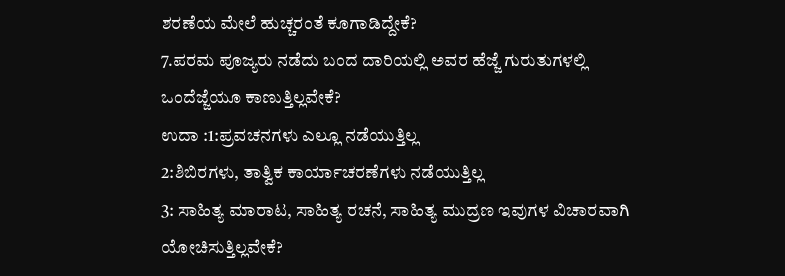ಶರಣೆಯ ಮೇಲೆ ಹುಚ್ಚರಂತೆ ಕೂಗಾಡಿದ್ದೇಕೆ?
7.ಪರಮ ಪೂಜ್ಯರು ನಡೆದು ಬಂದ ದಾರಿಯಲ್ಲಿ ಅವರ ಹೆಜ್ಜೆ ಗುರುತುಗಳಲ್ಲಿ ಒಂದೆಜ್ಜೆಯೂ ಕಾಣುತ್ತಿಲ್ಲವೇಕೆ?
ಉದಾ :1:ಪ್ರವಚನಗಳು ಎಲ್ಲೂ ನಡೆಯುತ್ತಿಲ್ಲ
2:ಶಿಬಿರಗಳು, ತಾತ್ವಿಕ ಕಾರ್ಯಾಚರಣೆಗಳು ನಡೆಯುತ್ತಿಲ್ಲ
3: ಸಾಹಿತ್ಯ ಮಾರಾಟ, ಸಾಹಿತ್ಯ ರಚನೆ, ಸಾಹಿತ್ಯ ಮುದ್ರಣ ಇವುಗಳ ವಿಚಾರವಾಗಿ ಯೋಚಿಸುತ್ತಿಲ್ಲವೇಕೆ?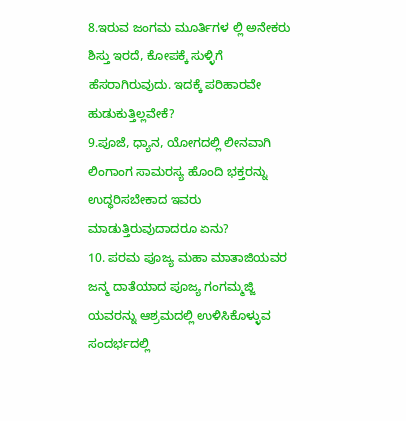8.ಇರುವ ಜಂಗಮ ಮೂರ್ತಿಗಳ ಲ್ಲಿ ಅನೇಕರು ಶಿಸ್ತು ಇರದೆ, ಕೋಪಕ್ಕೆ ಸುಳ್ಳಿಗೆ ಹೆಸರಾಗಿರುವುದು. ಇದಕ್ಕೆ ಪರಿಹಾರವೇ ಹುಡುಕುತ್ತಿಲ್ಲವೇಕೆ?
9.ಪೂಜೆ, ಧ್ಯಾನ, ಯೋಗದಲ್ಲಿ ಲೀನವಾಗಿ ಲಿಂಗಾಂಗ ಸಾಮರಸ್ಯ ಹೊಂದಿ ಭಕ್ತರನ್ನು ಉದ್ಧರಿಸಬೇಕಾದ ಇವರು ಮಾಡುತ್ತಿರುವುದಾದರೂ ಏನು?
10. ಪರಮ ಪೂಜ್ಯ ಮಹಾ ಮಾತಾಜಿಯವರ ಜನ್ಮ ದಾತೆಯಾದ ಪೂಜ್ಯ ಗಂಗಮ್ಮಜ್ಜಿ ಯವರನ್ನು ಆಶ್ರಮದಲ್ಲಿ ಉಳಿಸಿಕೊಳ್ಳುವ ಸಂದರ್ಭದಲ್ಲಿ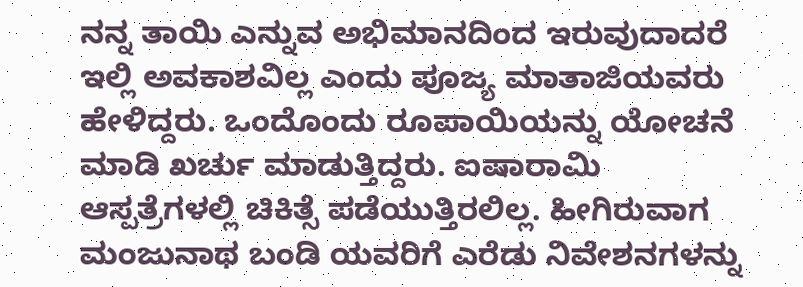ನನ್ನ ತಾಯಿ ಎನ್ನುವ ಅಭಿಮಾನದಿಂದ ಇರುವುದಾದರೆ ಇಲ್ಲಿ ಅವಕಾಶವಿಲ್ಲ ಎಂದು ಪೂಜ್ಯ ಮಾತಾಜಿಯವರು ಹೇಳಿದ್ದರು. ಒಂದೊಂದು ರೂಪಾಯಿಯನ್ನು ಯೋಚನೆ ಮಾಡಿ ಖರ್ಚು ಮಾಡುತ್ತಿದ್ದರು. ಐಷಾರಾಮಿ ಆಸ್ಪತ್ರೆಗಳಲ್ಲಿ ಚಿಕಿತ್ಸೆ ಪಡೆಯುತ್ತಿರಲಿಲ್ಲ. ಹೀಗಿರುವಾಗ ಮಂಜುನಾಥ ಬಂಡಿ ಯವರಿಗೆ ಎರೆಡು ನಿವೇಶನಗಳನ್ನು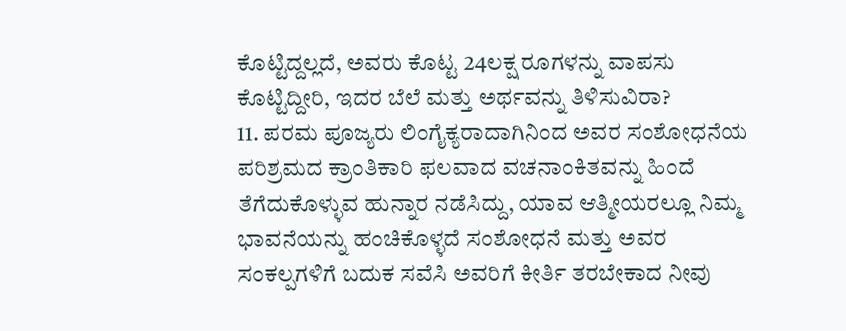ಕೊಟ್ಟಿದ್ದಲ್ಲದೆ, ಅವರು ಕೊಟ್ಟ 24ಲಕ್ಷ ರೂಗಳನ್ನು ವಾಪಸು ಕೊಟ್ಟಿದ್ದೀರಿ, ಇದರ ಬೆಲೆ ಮತ್ತು ಅರ್ಥವನ್ನು ತಿಳಿಸುವಿರಾ?
11. ಪರಮ ಪೂಜ್ಯರು ಲಿಂಗೈಕ್ಯರಾದಾಗಿನಿಂದ ಅವರ ಸಂಶೋಧನೆಯ ಪರಿಶ್ರಮದ ಕ್ರಾಂತಿಕಾರಿ ಫಲವಾದ ವಚನಾಂಕಿತವನ್ನು ಹಿಂದೆ ತೆಗೆದುಕೊಳ್ಳುವ ಹುನ್ನಾರ ನಡೆಸಿದ್ದು, ಯಾವ ಆತ್ಮೀಯರಲ್ಲೂ ನಿಮ್ಮ ಭಾವನೆಯನ್ನು ಹಂಚಿಕೊಳ್ಳದೆ ಸಂಶೋಧನೆ ಮತ್ತು ಅವರ ಸಂಕಲ್ಪಗಳಿಗೆ ಬದುಕ ಸವೆಸಿ ಅವರಿಗೆ ಕೀರ್ತಿ ತರಬೇಕಾದ ನೀವು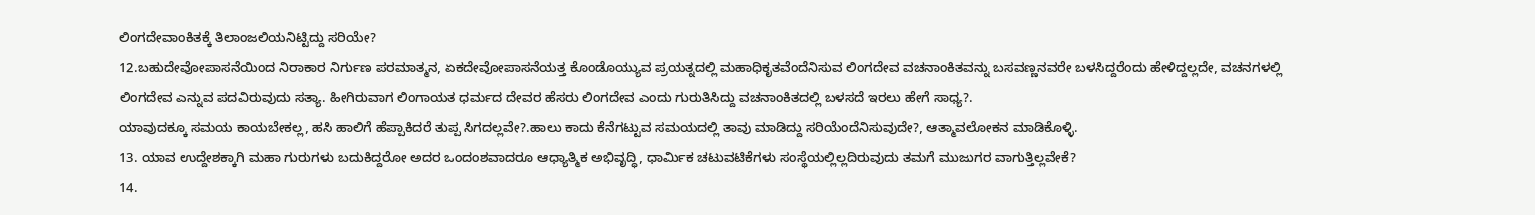ಲಿಂಗದೇವಾಂಕಿತಕ್ಕೆ ತಿಲಾಂಜಲಿಯನಿಟ್ಟಿದ್ದು ಸರಿಯೇ?
12.ಬಹುದೇವೋಪಾಸನೆಯಿಂದ ನಿರಾಕಾರ ನಿರ್ಗುಣ ಪರಮಾತ್ಮನ, ಏಕದೇವೋಪಾಸನೆಯತ್ತ ಕೊಂಡೊಯ್ಯುವ ಪ್ರಯತ್ನದಲ್ಲಿ ಮಹಾಧಿಕೃತವೆಂದೆನಿಸುವ ಲಿಂಗದೇವ ವಚನಾಂಕಿತವನ್ನು ಬಸವಣ್ಣನವರೇ ಬಳಸಿದ್ದರೆಂದು ಹೇಳಿದ್ದಲ್ಲದೇ, ವಚನಗಳಲ್ಲಿ ಲಿಂಗದೇವ ಎನ್ನುವ ಪದವಿರುವುದು ಸತ್ಯಾ. ಹೀಗಿರುವಾಗ ಲಿಂಗಾಯತ ಧರ್ಮದ ದೇವರ ಹೆಸರು ಲಿಂಗದೇವ ಎಂದು ಗುರುತಿಸಿದ್ದು ವಚನಾಂಕಿತದಲ್ಲಿ ಬಳಸದೆ ಇರಲು ಹೇಗೆ ಸಾಧ್ಯ?.
ಯಾವುದಕ್ಕೂ ಸಮಯ ಕಾಯಬೇಕಲ್ಲ, ಹಸಿ ಹಾಲಿಗೆ ಹೆಪ್ಪಾಕಿದರೆ ತುಪ್ಪ ಸಿಗದಲ್ಲವೇ?.ಹಾಲು ಕಾದು ಕೆನೆಗಟ್ಟುವ ಸಮಯದಲ್ಲಿ ತಾವು ಮಾಡಿದ್ದು ಸರಿಯೆಂದೆನಿಸುವುದೇ?, ಆತ್ಮಾವಲೋಕನ ಮಾಡಿಕೊಳ್ಳಿ.
13. ಯಾವ ಉದ್ದೇಶಕ್ಕಾಗಿ ಮಹಾ ಗುರುಗಳು ಬದುಕಿದ್ದರೋ ಅದರ ಒಂದಂಶವಾದರೂ ಆಧ್ಯಾತ್ಮಿಕ ಅಭಿವೃದ್ಧಿ, ಧಾರ್ಮಿಕ ಚಟುವಟಿಕೆಗಳು ಸಂಸ್ಥೆಯಲ್ಲಿಲ್ಲದಿರುವುದು ತಮಗೆ ಮುಜುಗರ ವಾಗುತ್ತಿಲ್ಲವೇಕೆ?
14.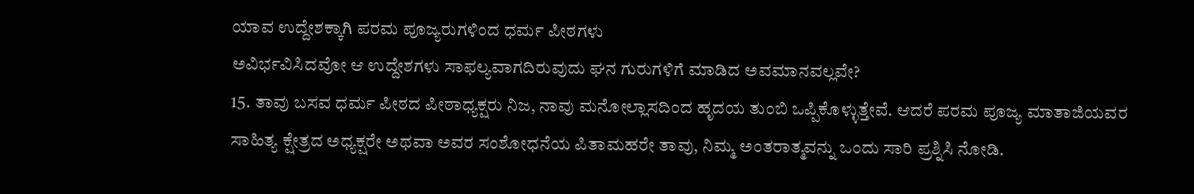ಯಾವ ಉದ್ದೇಶಕ್ಕಾಗಿ ಪರಮ ಪೂಜ್ಯರುಗಳಿಂದ ಧರ್ಮ ಪೀಠಗಳು
ಅವಿರ್ಭವಿಸಿದವೋ ಆ ಉದ್ದೇಶಗಳು ಸಾಫಲ್ಯವಾಗದಿರುವುದು ಘನ ಗುರುಗಳಿಗೆ ಮಾಡಿದ ಅವಮಾನವಲ್ಲವೇ?
15. ತಾವು ಬಸವ ಧರ್ಮ ಪೀಠದ ಪೀಠಾಧ್ಯಕ್ಷರು ನಿಜ, ನಾವು ಮನೋಲ್ಲಾಸದಿಂದ ಹೃದಯ ತುಂಬಿ ಒಪ್ಪಿಕೊಳ್ಳುತ್ತೇವೆ. ಆದರೆ ಪರಮ ಪೂಜ್ಯ ಮಾತಾಜಿಯವರ ಸಾಹಿತ್ಯ ಕ್ಷೇತ್ರದ ಅಧ್ಯಕ್ಷರೇ ಅಥವಾ ಅವರ ಸಂಶೋಧನೆಯ ಪಿತಾಮಹರೇ ತಾವು, ನಿಮ್ಮ ಅಂತರಾತ್ಮವನ್ನು ಒಂದು ಸಾರಿ ಪ್ರಶ್ನಿಸಿ ನೋಡಿ.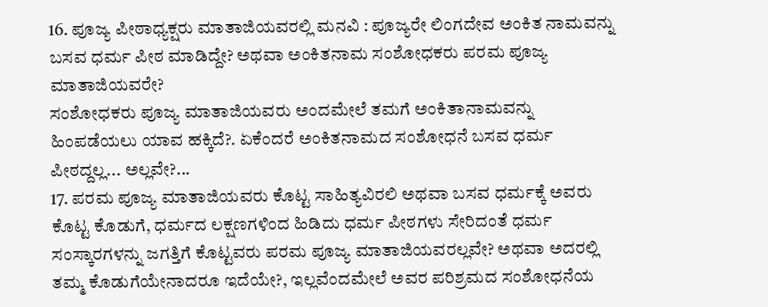16. ಪೂಜ್ಯ ಪೀಠಾಧ್ಯಕ್ಷರು ಮಾತಾಜಿಯವರಲ್ಲಿ ಮನವಿ : ಪೂಜ್ಯರೇ ಲಿಂಗದೇವ ಅಂಕಿತ ನಾಮವನ್ನು ಬಸವ ಧರ್ಮ ಪೀಠ ಮಾಡಿದ್ದೇ? ಅಥವಾ ಅಂಕಿತನಾಮ ಸಂಶೋಧಕರು ಪರಮ ಪೂಜ್ಯ ಮಾತಾಜಿಯವರೇ?
ಸಂಶೋಧಕರು ಪೂಜ್ಯ ಮಾತಾಜಿಯವರು ಅಂದಮೇಲೆ ತಮಗೆ ಅಂಕಿತಾನಾಮವನ್ನು ಹಿಂಪಡೆಯಲು ಯಾವ ಹಕ್ಕಿದೆ?. ಏಕೆಂದರೆ ಅಂಕಿತನಾಮದ ಸಂಶೋಧನೆ ಬಸವ ಧರ್ಮ ಪೀಠದ್ದಲ್ಲ... ಅಲ್ಲವೇ?...
17. ಪರಮ ಪೂಜ್ಯ ಮಾತಾಜಿಯವರು ಕೊಟ್ಟ ಸಾಹಿತ್ಯವಿರಲಿ ಅಥವಾ ಬಸವ ಧರ್ಮಕ್ಕೆ ಅವರು ಕೊಟ್ಟ ಕೊಡುಗೆ, ಧರ್ಮದ ಲಕ್ಷಣಗಳಿಂದ ಹಿಡಿದು ಧರ್ಮ ಪೀಠಗಳು ಸೇರಿದಂತೆ ಧರ್ಮ ಸಂಸ್ಕಾರಗಳನ್ನು ಜಗತ್ತಿಗೆ ಕೊಟ್ಟವರು ಪರಮ ಪೂಜ್ಯ ಮಾತಾಜಿಯವರಲ್ಲವೇ? ಅಥವಾ ಅದರಲ್ಲಿ ತಮ್ಮ ಕೊಡುಗೆಯೇನಾದರೂ ಇದೆಯೇ?, ಇಲ್ಲವೆಂದಮೇಲೆ ಅವರ ಪರಿಶ್ರಮದ ಸಂಶೋಧನೆಯ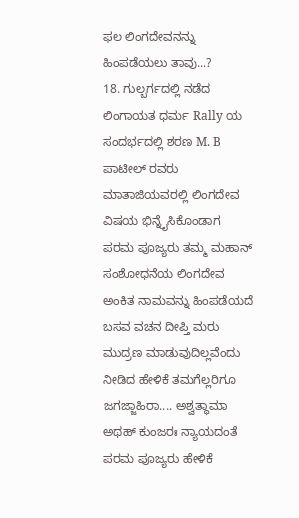ಫಲ ಲಿಂಗದೇವನನ್ನು ಹಿಂಪಡೆಯಲು ತಾವು...?
18. ಗುಲ್ಬರ್ಗದಲ್ಲಿ ನಡೆದ ಲಿಂಗಾಯತ ಧರ್ಮ Rally ಯ ಸಂದರ್ಭದಲ್ಲಿ ಶರಣ M. B ಪಾಟೀಲ್ ರವರು ಮಾತಾಜಿಯವರಲ್ಲಿ ಲಿಂಗದೇವ ವಿಷಯ ಭಿನ್ನೈಸಿಕೊಂಡಾಗ ಪರಮ ಪೂಜ್ಯರು ತಮ್ಮ ಮಹಾನ್ ಸಂಶೋಧನೆಯ ಲಿಂಗದೇವ ಅಂಕಿತ ನಾಮವನ್ನು ಹಿಂಪಡೆಯದೆ ಬಸವ ವಚನ ದೀಪ್ತಿ ಮರು ಮುದ್ರಣ ಮಾಡುವುದಿಲ್ಲವೆಂದು ನೀಡಿದ ಹೇಳಿಕೆ ತಮಗೆಲ್ಲರಿಗೂ ಜಗಜ್ಜಾಹಿರಾ.... ಅಶ್ವತ್ಥಾಮಾ ಅಥಹ್ ಕುಂಜರಃ ನ್ಯಾಯದಂತೆ ಪರಮ ಪೂಜ್ಯರು ಹೇಳಿಕೆ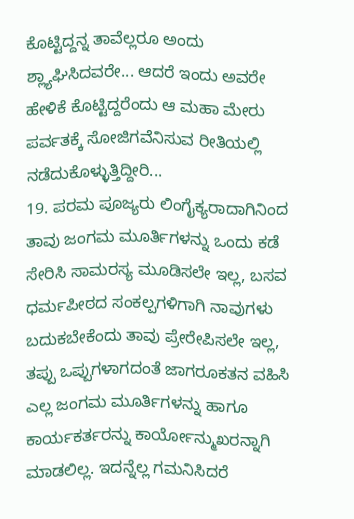ಕೊಟ್ಟಿದ್ದನ್ನ ತಾವೆಲ್ಲರೂ ಅಂದು ಶ್ಲ್ಯಾಘಿಸಿದವರೇ... ಆದರೆ ಇಂದು ಅವರೇ ಹೇಳಿಕೆ ಕೊಟ್ಟಿದ್ದರೆಂದು ಆ ಮಹಾ ಮೇರು ಪರ್ವತಕ್ಕೆ ಸೋಜಿಗವೆನಿಸುವ ರೀತಿಯಲ್ಲಿ ನಡೆದುಕೊಳ್ಳುತ್ತಿದ್ದೀರಿ...
19. ಪರಮ ಪೂಜ್ಯರು ಲಿಂಗೈಕ್ಯರಾದಾಗಿನಿಂದ ತಾವು ಜಂಗಮ ಮೂರ್ತಿಗಳನ್ನು ಒಂದು ಕಡೆ ಸೇರಿಸಿ ಸಾಮರಸ್ಯ ಮೂಡಿಸಲೇ ಇಲ್ಲ, ಬಸವ ಧರ್ಮಪೀಠದ ಸಂಕಲ್ಪಗಳಿಗಾಗಿ ನಾವುಗಳು ಬದುಕಬೇಕೆಂದು ತಾವು ಪ್ರೇರೇಪಿಸಲೇ ಇಲ್ಲ, ತಪ್ಪು ಒಪ್ಪುಗಳಾಗದಂತೆ ಜಾಗರೂಕತನ ವಹಿಸಿ ಎಲ್ಲ ಜಂಗಮ ಮೂರ್ತಿಗಳನ್ನು ಹಾಗೂ ಕಾರ್ಯಕರ್ತರನ್ನು ಕಾರ್ಯೋನ್ಮುಖರನ್ನಾಗಿ ಮಾಡಲಿಲ್ಲ. ಇದನ್ನೆಲ್ಲ ಗಮನಿಸಿದರೆ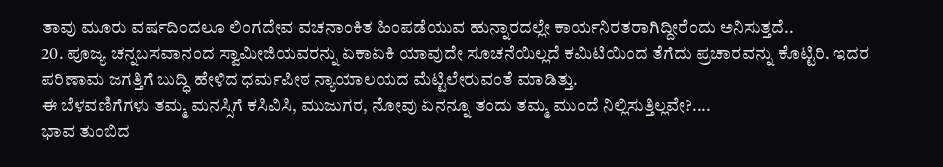ತಾವು ಮೂರು ವರ್ಷದಿಂದಲೂ ಲಿಂಗದೇವ ವಚನಾಂಕಿತ ಹಿಂಪಡೆಯುವ ಹುನ್ನಾರದಲ್ಲೇ ಕಾರ್ಯನಿರತರಾಗಿದ್ದೀರೆಂದು ಅನಿಸುತ್ತದೆ..
20. ಪೂಜ್ಯ ಚನ್ನಬಸವಾನಂದ ಸ್ವಾಮೀಜಿಯವರನ್ನು ಏಕಾಏಕಿ ಯಾವುದೇ ಸೂಚನೆಯಿಲ್ಲದೆ ಕಮಿಟಿಯಿಂದ ತೆಗೆದು ಪ್ರಚಾರವನ್ನು ಕೊಟ್ಟಿರಿ. ಇದರ ಪರಿಣಾಮ ಜಗತ್ತಿಗೆ ಬುದ್ಧಿ ಹೇಳಿದ ಧರ್ಮಪೀಠ ನ್ಯಾಯಾಲಯದ ಮೆಟ್ಟಿಲೇರುವಂತೆ ಮಾಡಿತ್ತು.
ಈ ಬೆಳವಣಿಗೆಗಳು ತಮ್ಮ ಮನಸ್ಸಿಗೆ ಕಸಿವಿಸಿ, ಮುಜುಗರ, ನೋವು ಏನನ್ನೂ ತಂದು ತಮ್ಮ ಮುಂದೆ ನಿಲ್ಲಿಸುತ್ತಿಲ್ಲವೇ?....
ಭಾವ ತುಂಬಿದ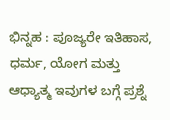ಭಿನ್ನಹ : ಪೂಜ್ಯರೇ ಇತಿಹಾಸ, ಧರ್ಮ, ಯೋಗ ಮತ್ತು ಆಧ್ಯಾತ್ಮ ಇವುಗಳ ಬಗ್ಗೆ ಪ್ರಶ್ನೆ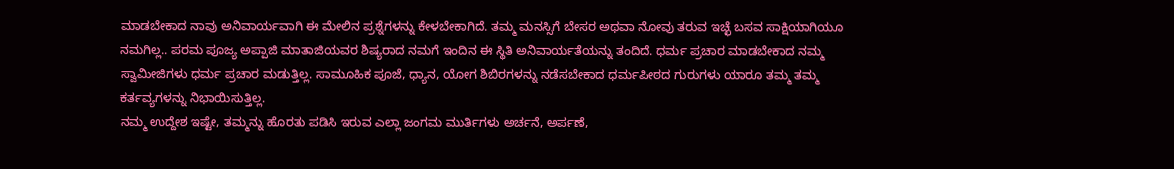ಮಾಡಬೇಕಾದ ನಾವು ಅನಿವಾರ್ಯವಾಗಿ ಈ ಮೇಲಿನ ಪ್ರಶ್ನೆಗಳನ್ನು ಕೇಳಬೇಕಾಗಿದೆ. ತಮ್ಮ ಮನಸ್ಸಿಗೆ ಬೇಸರ ಅಥವಾ ನೋವು ತರುವ ಇಚ್ಛೆ ಬಸವ ಸಾಕ್ಷಿಯಾಗಿಯೂ ನಮಗಿಲ್ಲ.. ಪರಮ ಪೂಜ್ಯ ಅಪ್ಪಾಜಿ ಮಾತಾಜಿಯವರ ಶಿಷ್ಯರಾದ ನಮಗೆ ಇಂದಿನ ಈ ಸ್ಥಿತಿ ಅನಿವಾರ್ಯತೆಯನ್ನು ತಂದಿದೆ. ಧರ್ಮ ಪ್ರಚಾರ ಮಾಡಬೇಕಾದ ನಮ್ಮ ಸ್ವಾಮೀಜಿಗಳು ಧರ್ಮ ಪ್ರಚಾರ ಮಡುತ್ತಿಲ್ಲ. ಸಾಮೂಹಿಕ ಪೂಜೆ, ಧ್ಯಾನ, ಯೋಗ ಶಿಬಿರಗಳನ್ನು ನಡೆಸಬೇಕಾದ ಧರ್ಮಪೀಠದ ಗುರುಗಳು ಯಾರೂ ತಮ್ಮ ತಮ್ಮ ಕರ್ತವ್ಯಗಳನ್ನು ನಿಭಾಯಿಸುತ್ತಿಲ್ಲ.
ನಮ್ಮ ಉದ್ದೇಶ ಇಷ್ಟೇ, ತಮ್ಮನ್ನು ಹೊರತು ಪಡಿಸಿ ಇರುವ ಎಲ್ಲಾ ಜಂಗಮ ಮುರ್ತಿಗಳು ಅರ್ಚನೆ, ಅರ್ಪಣೆ,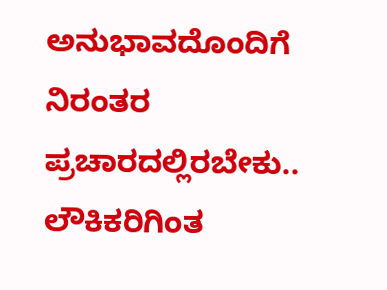ಅನುಭಾವದೊಂದಿಗೆ ನಿರಂತರ ಪ್ರಚಾರದಲ್ಲಿರಬೇಕು.. ಲೌಕಿಕರಿಗಿಂತ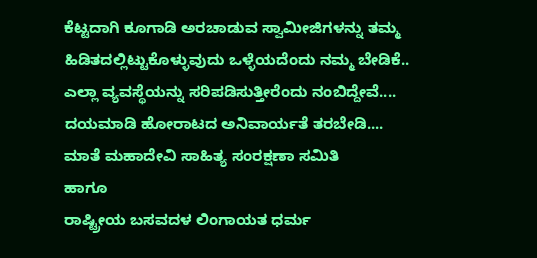ಕೆಟ್ಟದಾಗಿ ಕೂಗಾಡಿ ಅರಚಾಡುವ ಸ್ವಾಮೀಜಿಗಳನ್ನು ತಮ್ಮ ಹಿಡಿತದಲ್ಲಿಟ್ಟುಕೊಳ್ಳುವುದು ಒಳ್ಳೆಯದೆಂದು ನಮ್ಮ ಬೇಡಿಕೆ..
ಎಲ್ಲಾ ವ್ಯವಸ್ಥೆಯನ್ನು ಸರಿಪಡಿಸುತ್ತೀರೆಂದು ನಂಬಿದ್ದೇವೆ....
ದಯಮಾಡಿ ಹೋರಾಟದ ಅನಿವಾರ್ಯತೆ ತರಬೇಡಿ....
ಮಾತೆ ಮಹಾದೇವಿ ಸಾಹಿತ್ಯ ಸಂರಕ್ಷಣಾ ಸಮಿತಿ
ಹಾಗೂ
ರಾಷ್ಟ್ರೀಯ ಬಸವದಳ ಲಿಂಗಾಯತ ಧರ್ಮ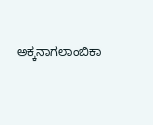ಅಕ್ಕನಾಗಲಾಂಬಿಕಾ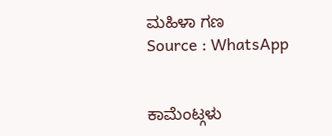ಮಹಿಳಾ ಗಣ
Source : WhatsApp


ಕಾಮೆಂಟ್ಗಳು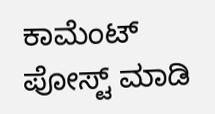ಕಾಮೆಂಟ್ ಪೋಸ್ಟ್ ಮಾಡಿ